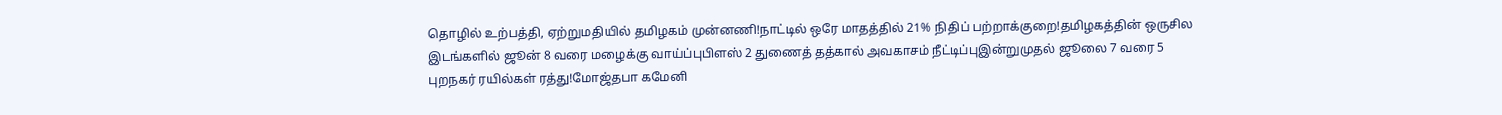தொழில் உற்பத்தி, ஏற்றுமதியில் தமிழகம் முன்னணி!நாட்டில் ஒரே மாதத்தில் 21% நிதிப் பற்றாக்குறை!தமிழகத்தின் ஒருசில இடங்களில் ஜூன் 8 வரை மழைக்கு வாய்ப்புபிளஸ் 2 துணைத் தத்கால் அவகாசம் நீட்டிப்புஇன்றுமுதல் ஜூலை 7 வரை 5 புறநகர் ரயில்கள் ரத்து!மோஜ்தபா கமேனி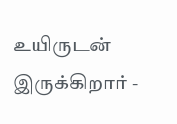உயிருடன் இருக்கிறார் -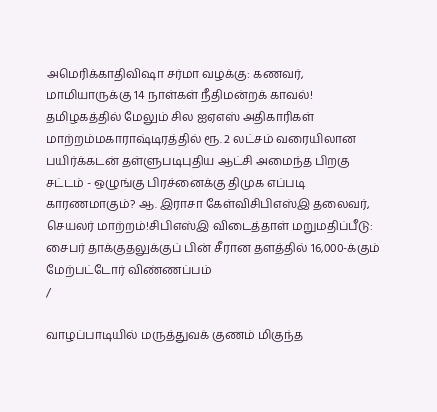அமெரிக்காதிவிஷா சர்மா வழக்கு: கணவர், மாமியாருக்கு 14 நாள்கள் நீதிமன்றக் காவல்! தமிழகத்தில் மேலும் சில ஐஏஎஸ் அதிகாரிகள் மாற்றம்மகாராஷ்டிரத்தில் ரூ. 2 லட்சம் வரையிலான பயிர்க்கடன் தள்ளுபடிபுதிய ஆட்சி அமைந்த பிறகு சட்டம் - ஒழுங்கு பிரச்னைக்கு திமுக எப்படி காரணமாகும்? ஆ. இராசா கேள்விசிபிஎஸ்இ தலைவர், செயலர் மாற்றம்!சிபிஎஸ்இ விடைத்தாள் மறுமதிப்பீடு: சைபர் தாக்குதலுக்குப் பின் சீரான தளத்தில் 16,000-க்கும் மேற்பட்டோர் விண்ணப்பம்
/

வாழப்பாடியில் மருத்துவக் குணம் மிகுந்த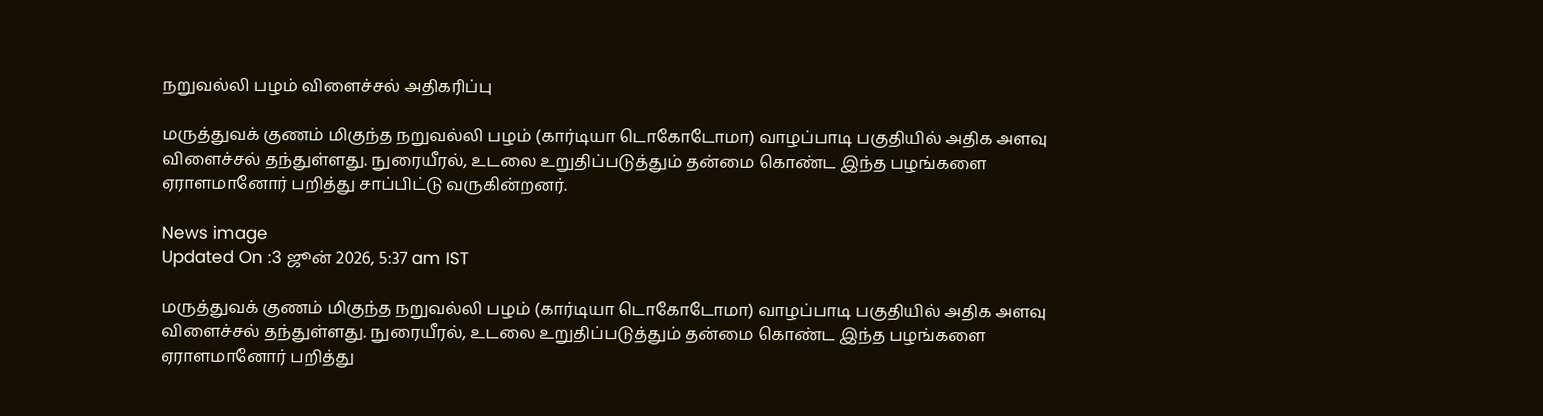நறுவல்லி பழம் விளைச்சல் அதிகரிப்பு

மருத்துவக் குணம் மிகுந்த நறுவல்லி பழம் (கார்டியா டொகோடோமா) வாழப்பாடி பகுதியில் அதிக அளவு விளைச்சல் தந்துள்ளது. நுரையீரல், உடலை உறுதிப்படுத்தும் தன்மை கொண்ட இந்த பழங்களை ஏராளமானோர் பறித்து சாப்பிட்டு வருகின்றனர்.

News image
Updated On :3 ஜூன் 2026, 5:37 am IST

மருத்துவக் குணம் மிகுந்த நறுவல்லி பழம் (கார்டியா டொகோடோமா) வாழப்பாடி பகுதியில் அதிக அளவு விளைச்சல் தந்துள்ளது. நுரையீரல், உடலை உறுதிப்படுத்தும் தன்மை கொண்ட இந்த பழங்களை ஏராளமானோர் பறித்து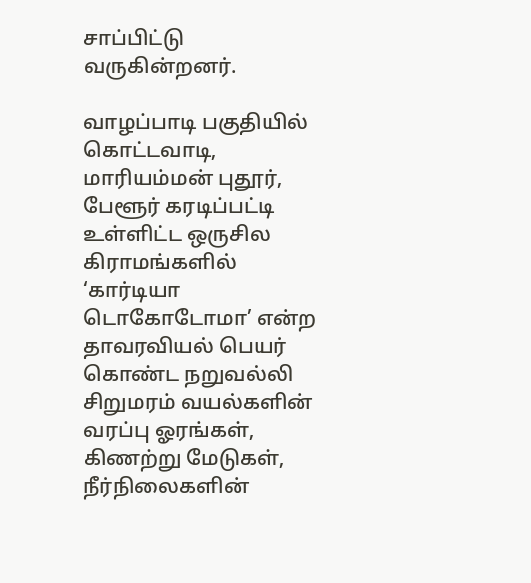சாப்பிட்டு வருகின்றனர்.

வாழப்பாடி பகுதியில் கொட்டவாடி, மாரியம்மன் புதூர், பேளூர் கரடிப்பட்டி உள்ளிட்ட ஒருசில கிராமங்களில் ‘கார்டியா டொகோடோமா’ என்ற தாவரவியல் பெயர் கொண்ட நறுவல்லி சிறுமரம் வயல்களின் வரப்பு ஓரங்கள், கிணற்று மேடுகள், நீர்நிலைகளின்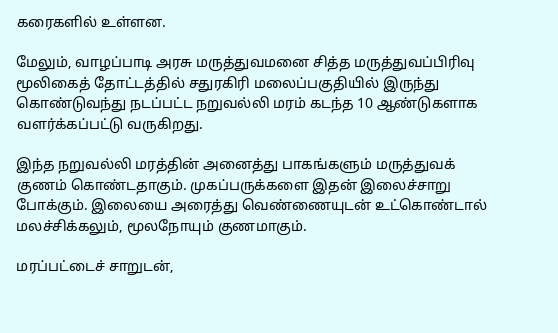கரைகளில் உள்ளன.

மேலும், வாழப்பாடி அரசு மருத்துவமனை சித்த மருத்துவப்பிரிவு மூலிகைத் தோட்டத்தில் சதுரகிரி மலைப்பகுதியில் இருந்து கொண்டுவந்து நடப்பட்ட நறுவல்லி மரம் கடந்த 10 ஆண்டுகளாக வளர்க்கப்பட்டு வருகிறது.

இந்த நறுவல்லி மரத்தின் அனைத்து பாகங்களும் மருத்துவக் குணம் கொண்டதாகும். முகப்பருக்களை இதன் இலைச்சாறு போக்கும். இலையை அரைத்து வெண்ணையுடன் உட்கொண்டால் மலச்சிக்கலும், மூலநோயும் குணமாகும்.

மரப்பட்டைச் சாறுடன்,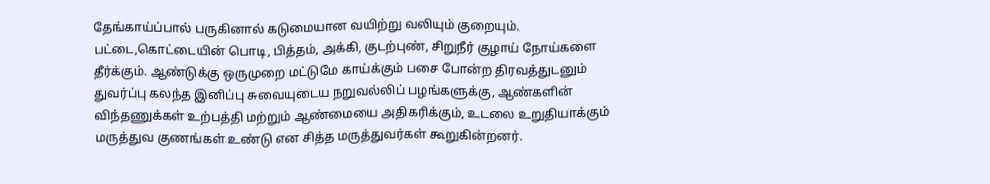தேங்காய்ப்பால் பருகினால் கடுமையான வயிற்று வலியும் குறையும். பட்டை,கொட்டையின் பொடி, பித்தம், அக்கி, குடற்புண், சிறுநீர் குழாய் நோய்களை தீர்க்கும். ஆண்டுக்கு ஒருமுறை மட்டுமே காய்க்கும் பசை போன்ற திரவத்துடனும் துவர்ப்பு கலந்த இனிப்பு சுவையுடைய நறுவல்லிப் பழங்களுக்கு, ஆண்களின் விந்தணுக்கள் உற்பத்தி மற்றும் ஆண்மையை அதிகரிக்கும், உடலை உறுதியாக்கும் மருத்துவ குணங்கள் உண்டு என சித்த மருத்துவர்கள் கூறுகின்றனர்.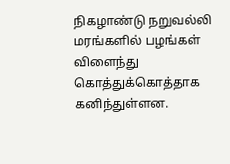நிகழாண்டு நறுவல்லி மரங்களில் பழங்கள் விளைந்து கொத்துக்கொத்தாக கனிந்துள்ளன.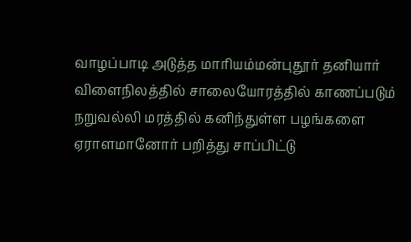வாழப்பாடி அடுத்த மாரியம்மன்புதூர் தனியார் விளைநிலத்தில் சாலையோரத்தில் காணப்படும் நறுவல்லி மரத்தில் கனிந்துள்ள பழங்களை ஏராளமானோர் பறித்து சாப்பிட்டு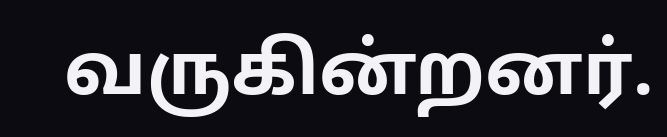வருகின்றனர்.